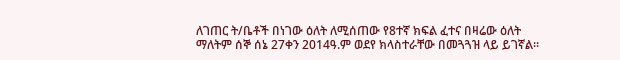ለገጠር ት/ቤቶች በነገው ዕለት ለሚሰጠው የ8ተኛ ክፍል ፈተና በዛሬው ዕለት ማለትም ሰኞ ሰኔ 27ቀን 2014ዓ.ም ወደየ ክላስተራቸው በመጓጓዝ ላይ ይገኛል፡፡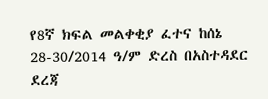የ8ኛ ክፍል መልቀቂያ ፈተና ከሰኔ 28-30/2014 ዓ/ም ድረስ በአስተዳደር ደረጃ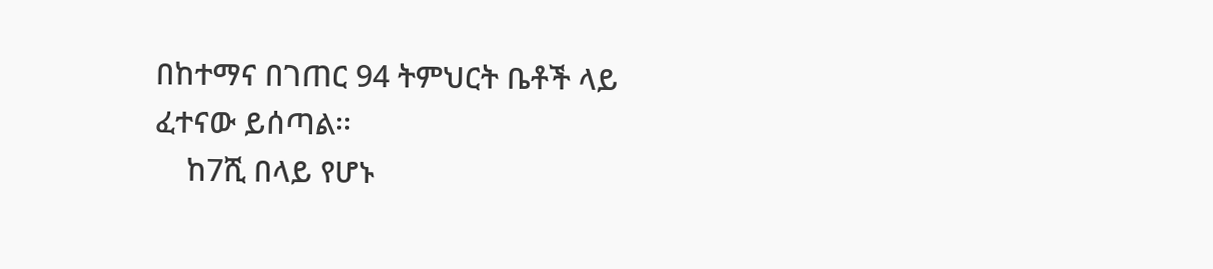በከተማና በገጠር 94 ትምህርት ቤቶች ላይ ፈተናው ይሰጣል፡፡
    ከ7ሺ በላይ የሆኑ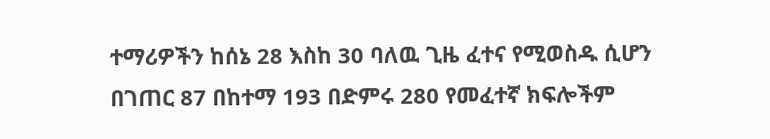ተማሪዎችን ከሰኔ 28 እስከ 30 ባለዉ ጊዜ ፈተና የሚወስዱ ሲሆን በገጠር 87 በከተማ 193 በድምሩ 280 የመፈተኛ ክፍሎችም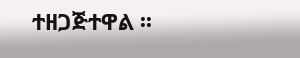ተዘጋጅተዋል ፡፡